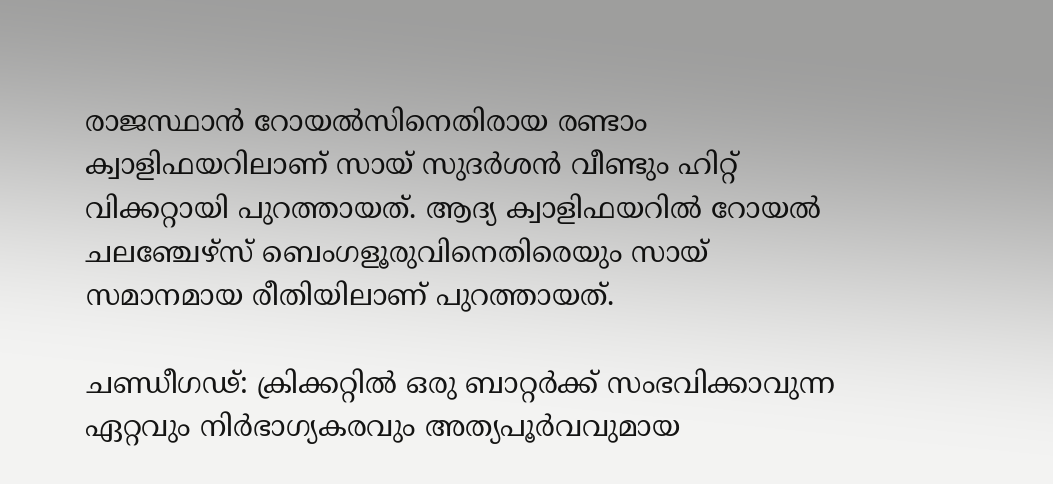രാജസ്ഥാൻ റോയൽസിനെതിരായ രണ്ടാം ക്വാളിഫയറിലാണ് സായ് സുദർശൻ വീണ്ടും ഹിറ്റ് വിക്കറ്റായി പുറത്തായത്. ആദ്യ ക്വാളിഫയറിൽ റോയൽ ചലഞ്ചേഴ്സ് ബെംഗളൂരുവിനെതിരെയും സായ് സമാനമായ രീതിയിലാണ് പുറത്തായത്.

ചണ്ഡീഗഢ്: ക്രിക്കറ്റിൽ ഒരു ബാറ്റർക്ക് സംഭവിക്കാവുന്ന ഏറ്റവും നിർഭാഗ്യകരവും അത്യപൂര്‍വവുമായ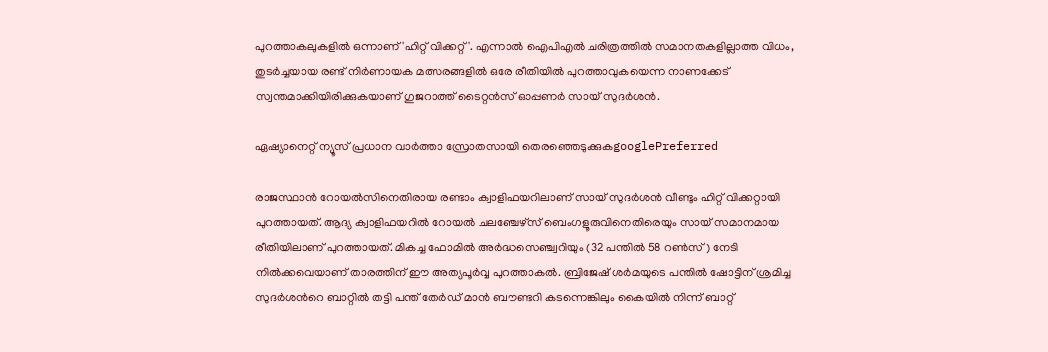പുറത്താകലുകളിൽ ഒന്നാണ് 'ഹിറ്റ് വിക്കറ്റ്'. എന്നാൽ ഐപിഎൽ ചരിത്രത്തിൽ സമാനതകളില്ലാത്ത വിധം, തുടർച്ചയായ രണ്ട് നിർണായക മത്സരങ്ങളിൽ ഒരേ രീതിയിൽ പുറത്താവുകയെന്ന നാണക്കേട് സ്വന്തമാക്കിയിരിക്കുകയാണ് ഗുജറാത്ത് ടൈറ്റൻസ് ഓപ്പണർ സായ് സുദർശൻ.

ഏഷ്യാനെറ്റ് ന്യൂസ് പ്രധാന വാർത്താ സ്രോതസായി തെരഞ്ഞെടുക്കുകgooglePreferred

രാജസ്ഥാൻ റോയൽസിനെതിരായ രണ്ടാം ക്വാളിഫയറിലാണ് സായ് സുദർശൻ വീണ്ടും ഹിറ്റ് വിക്കറ്റായി പുറത്തായത്. ആദ്യ ക്വാളിഫയറിൽ റോയൽ ചലഞ്ചേഴ്സ് ബെംഗളൂരുവിനെതിരെയും സായ് സമാനമായ രീതിയിലാണ് പുറത്തായത്. മികച്ച ഫോമിൽ അർദ്ധസെഞ്ച്വറിയും (32 പന്തിൽ 58 റൺസ്) നേടി നിൽക്കവെയാണ് താരത്തിന് ഈ അത്യപൂർവ്വ പുറത്താകല്‍. ബ്രിജേഷ് ശര്‍മയുടെ പന്തില്‍ ഷോട്ടിന് ശ്രമിച്ച സുദര്‍ശന്‍റെ ബാറ്റില്‍ തട്ടി പന്ത് തേര്‍ഡ് മാന്‍ ബൗണ്ടറി കടന്നെങ്കിലും കൈയില്‍ നിന്ന് ബാറ്റ്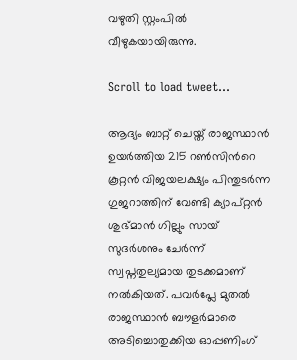വഴുതി സ്റ്റംപില്‍ വീഴുകയായിരുന്നു.

Scroll to load tweet…

ആദ്യം ബാറ്റ് ചെയ്ത് രാജസ്ഥാൻ ഉയർത്തിയ 215 റൺസിന്‍റെ കൂറ്റൻ വിജയലക്ഷ്യം പിന്തുടർന്ന ഗുജറാത്തിന് വേണ്ടി ക്യാപ്റ്റൻ ശുഭ്മാൻ ഗില്ലും സായ് സുദർശനും ചേർന്ന് സ്വപ്നതുല്യമായ തുടക്കമാണ് നൽകിയത്. പവർപ്ലേ മുതൽ രാജസ്ഥാൻ ബൗളർമാരെ അടിച്ചൊതുക്കിയ ഓപ്പണിംഗ്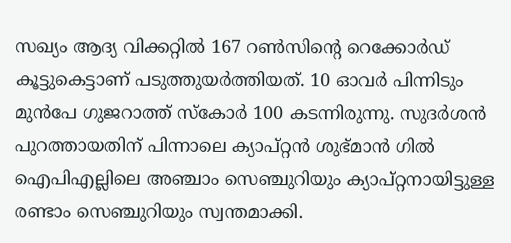സഖ്യം ആദ്യ വിക്കറ്റിൽ 167 റൺസിന്‍റെ റെക്കോര്‍ഡ് കൂട്ടുകെട്ടാണ് പടുത്തുയർത്തിയത്. 10 ഓവർ പിന്നിടും മുൻപേ ഗുജറാത്ത് സ്കോർ 100 കടന്നിരുന്നു. സുദര്‍ശന്‍ പുറത്തായതിന് പിന്നാലെ ക്യാപ്റ്റൻ ശുഭ്മാന്‍ ഗില്‍ ഐപിഎല്ലിലെ അഞ്ചാം സെഞ്ചുറിയും ക്യാപ്റ്റനായിട്ടുള്ള രണ്ടാം സെഞ്ചുറിയും സ്വന്തമാക്കി.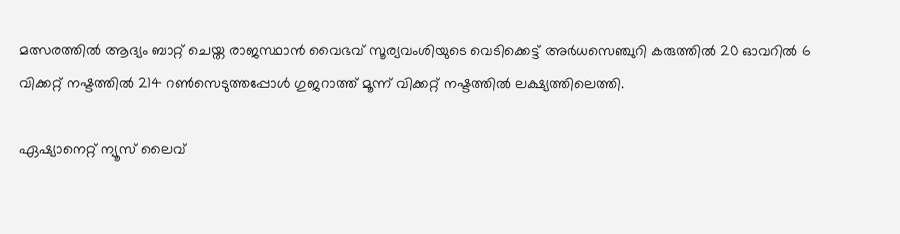മത്സരത്തില്‍ ആദ്യം ബാറ്റ് ചെയ്ത രാജസ്ഥാന്‍ വൈഭവ് സൂര്യവംശിയുടെ വെടിക്കെട്ട് അര്‍ധസെഞ്ചുറി കരുത്തില്‍ 20 ഓവറില്‍ 6 വിക്കറ്റ് നഷ്ടത്തില്‍ 214 റണ്‍സെടുത്തപ്പോള്‍ ഗുജറാത്ത് മൂന്ന് വിക്കറ്റ് നഷ്ടത്തില്‍ ലക്ഷ്യത്തിലെത്തി.

ഏഷ്യാനെറ്റ് ന്യൂസ് ലൈവ്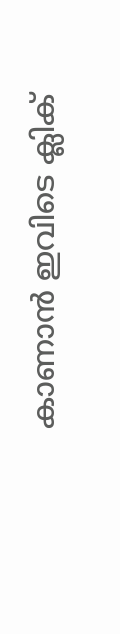കാണാന്‍ ഇവിടെ ക്ലിക്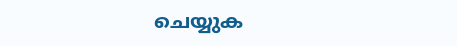ചെയ്യുക